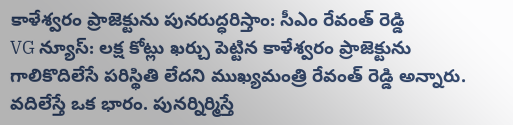కాళేశ్వరం ప్రాజెక్టును పునరుద్ధరిస్తాం: సీఎం రేవంత్ రెడ్డి
VG న్యూస్: లక్ష కోట్లు ఖర్చు పెట్టిన కాళేశ్వరం ప్రాజెక్టును గాలికొదిలేసే పరిస్థితి లేదని ముఖ్యమంత్రి రేవంత్ రెడ్డి అన్నారు. వదిలేస్తే ఒక భారం. పునర్నిర్మిస్తే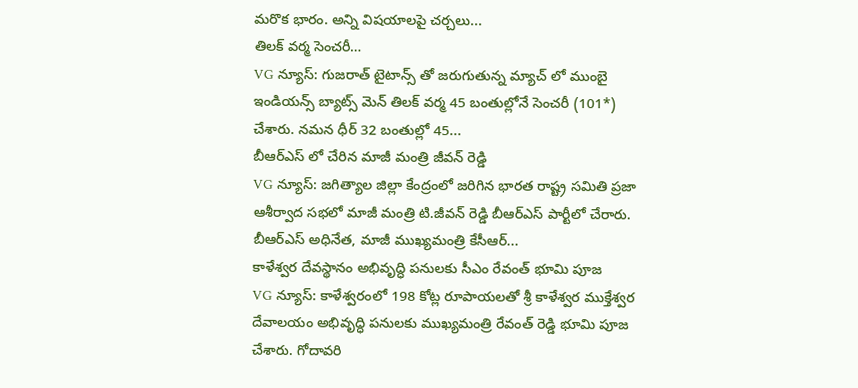మరొక భారం. అన్ని విషయాలపై చర్చలు...
తిలక్ వర్మ సెంచరీ…
VG న్యూస్: గుజరాత్ టైటాన్స్ తో జరుగుతున్న మ్యాచ్ లో ముంబై ఇండియన్స్ బ్యాట్స్ మెన్ తిలక్ వర్మ 45 బంతుల్లోనే సెంచరీ (101*) చేశారు. నమన ధీర్ 32 బంతుల్లో 45...
బీఆర్ఎస్ లో చేరిన మాజీ మంత్రి జీవన్ రెడ్డి
VG న్యూస్: జగిత్యాల జిల్లా కేంద్రంలో జరిగిన భారత రాష్ట్ర సమితి ప్రజా ఆశీర్వాద సభలో మాజీ మంత్రి టి.జీవన్ రెడ్డి బీఆర్ఎస్ పార్టీలో చేరారు. బీఆర్ఎస్ అధినేత, మాజీ ముఖ్యమంత్రి కేసీఆర్...
కాళేశ్వర దేవస్థానం అభివృద్ధి పనులకు సీఎం రేవంత్ భూమి పూజ
VG న్యూస్: కాళేశ్వరంలో 198 కోట్ల రూపాయలతో శ్రీ కాళేశ్వర ముక్తేశ్వర దేవాలయం అభివృద్ధి పనులకు ముఖ్యమంత్రి రేవంత్ రెడ్డి భూమి పూజ చేశారు. గోదావరి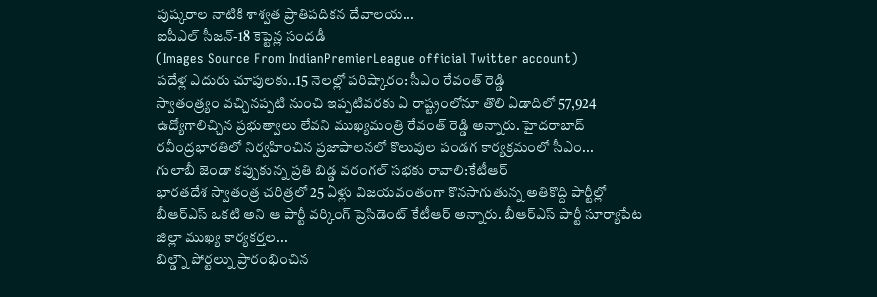పుష్కరాల నాటికి శాశ్వత ప్రాతిపదికన దేవాలయ...
ఐపీఎల్ సీజన్-18 కెప్టెన్ల సందడీ
(Images Source From IndianPremierLeague official Twitter account)
పదేళ్ల ఎదురు చూపులకు..15 నెలల్లో పరిష్కారం: సీఎం రేవంత్ రెడ్డి
స్వాతంత్ర్యం వచ్చినప్పటి నుంచి ఇప్పటివరకు ఏ రాష్ట్రంలోనూ తొలి ఏడాదిలో 57,924 ఉద్యోగాలిచ్చిన ప్రభుత్వాలు లేవని ముఖ్యమంత్రి రేవంత్ రెడ్డి అన్నారు. హైదరాబాద్ రవీంద్రభారతిలో నిర్వహించిన ప్రజాపాలనలో కొలువుల పండగ కార్యక్రమంలో సీఎం...
గులాబీ జెండా కప్పుకున్న ప్రతి బిడ్డ వరంగల్ సభకు రావాలి:కేటీఆర్
భారతదేశ స్వాతంత్ర చరిత్రలో 25 ఏళ్లు విజయవంతంగా కొనసాగుతున్న అతికొద్ది పార్టీల్లో బీఆర్ఎస్ ఒకటి అని ఆ పార్టీ వర్కింగ్ ప్రెసిడెంట్ కేటీఆర్ అన్నారు. బీఆర్ఎస్ పార్టీ సూర్యాపేట జిల్లా ముఖ్య కార్యకర్తల...
బిల్డ్నౌ పోర్టల్ను ప్రారంభించిన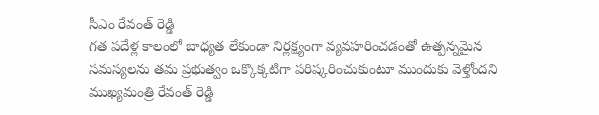సీఎం రేవంత్ రెడ్డి
గత పదేళ్ల కాలంలో బాధ్యత లేకుండా నిర్లక్ష్యంగా వ్యవహరించడంతో ఉత్పన్నమైన సమస్యలను తమ ప్రభుత్వం ఒక్కొక్కటిగా పరిష్కరించుకుంటూ ముందుకు వెళ్తోందని ముఖ్యమంత్రి రేవంత్ రెడ్డి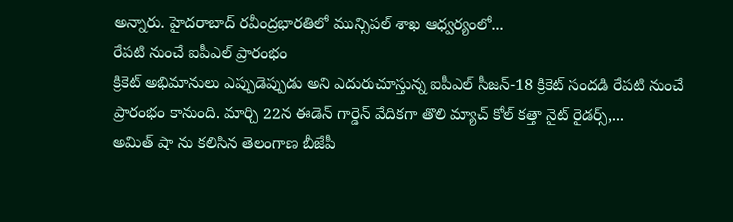అన్నారు. హైదరాబాద్ రవీంద్రభారతిలో మున్సిపల్ శాఖ ఆధ్వర్యంలో...
రేపటి నుంచే ఐపీఎల్ ప్రారంభం
క్రికెట్ అభిమానులు ఎప్పుడెప్పుడు అని ఎదురుచూస్తున్న ఐపీఎల్ సీజన్-18 క్రికెట్ సందడి రేపటి నుంచే ప్రారంభం కానుంది. మార్చి 22న ఈడెన్ గార్డెన్ వేదికగా తొలి మ్యాచ్ కోల్ కత్తా నైట్ రైడర్స్,...
అమిత్ షా ను కలిసిన తెలంగాణ బీజేపీ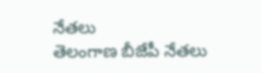నేతలు
తెలంగాణ బీజేపీ నేతలు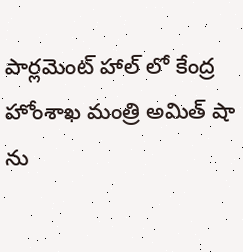పార్లమెంట్ హాల్ లో కేంద్ర హోంశాఖ మంత్రి అమిత్ షా ను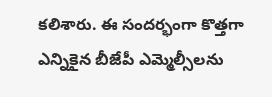కలిశారు. ఈ సందర్భంగా కొత్తగా ఎన్నికైన బీజేపీ ఎమ్మెల్సీలను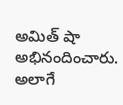అమిత్ షా అభినందించారు. అలాగే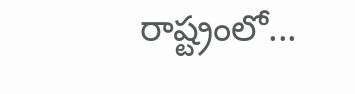రాష్ట్రంలో...